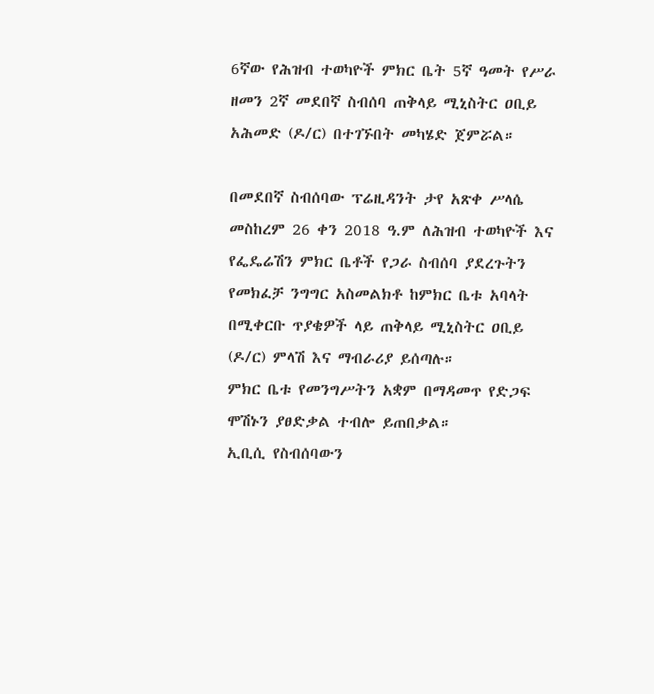6ኛው የሕዝብ ተወካዮች ምክር ቤት 5ኛ ዓመት የሥራ ዘመን 2ኛ መደበኛ ስብሰባ ጠቅላይ ሚኒስትር ዐቢይ አሕመድ (ዶ/ር) በተገኙበት መካሄድ ጀምሯል።

በመደበኛ ስብሰባው ፕሬዚዳንት ታየ አጽቀ ሥላሴ መስከረም 26 ቀን 2018 ዓ.ም ለሕዝብ ተወካዮች እና የፌዴሬሽን ምክር ቤቶች የጋራ ስብሰባ ያደረጉትን የመክፈቻ ንግግር አስመልክቶ ከምክር ቤቱ አባላት በሚቀርቡ ጥያቄዎች ላይ ጠቅላይ ሚኒስትር ዐቢይ (ዶ/ር) ምላሽ እና ማብራሪያ ይሰጣሉ።
ምክር ቤቱ የመንግሥትን አቋም በማዳመጥ የድጋፍ ሞሽኑን ያፀድቃል ተብሎ ይጠበቃል።
ኢቢሲ የስብሰባውን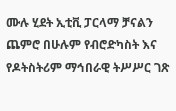ሙሉ ሂደት ኢቲቪ ፓርላማ ቻናልን ጨምሮ በሁሉም የብሮድካስት እና የዶትስትሪም ማኅበራዊ ትሥሥር ገጽ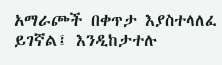አማራጮች በቀጥታ እያስተላለፈ ይገኛል፤ እንዲከታተሉ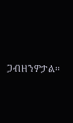ጋብዘንዎታል።